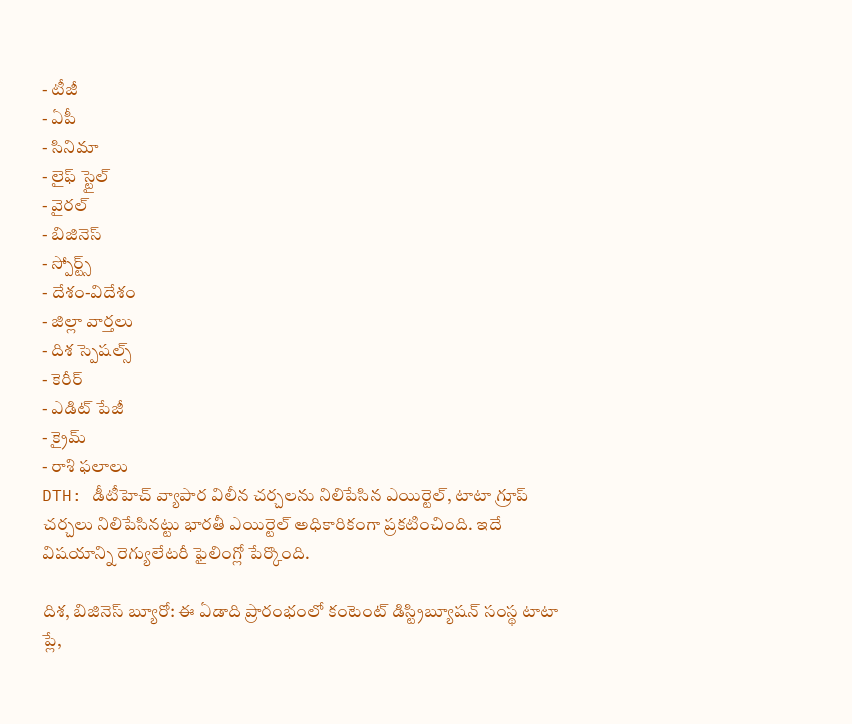- టీజీ
- ఏపీ
- సినిమా
- లైఫ్ స్టైల్
- వైరల్
- బిజినెస్
- స్పోర్ట్స్
- దేశం-విదేశం
- జిల్లా వార్తలు
- దిశ స్పెషల్స్
- కెరీర్
- ఎడిట్ పేజీ
- క్రైమ్
- రాశి ఫలాలు
DTH: డీటీహెచ్ వ్యాపార విలీన చర్చలను నిలిపేసిన ఎయిర్టెల్, టాటా గ్రూప్
చర్చలు నిలిపేసినట్టు భారతీ ఎయిర్టెల్ అధికారికంగా ప్రకటించింది. ఇదే విషయాన్ని రెగ్యులేటరీ ఫైలింగ్లో పేర్కొంది.

దిశ, బిజినెస్ బ్యూరో: ఈ ఏడాది ప్రారంభంలో కంటెంట్ డిస్ట్రిబ్యూషన్ సంస్థ టాటా ప్లే,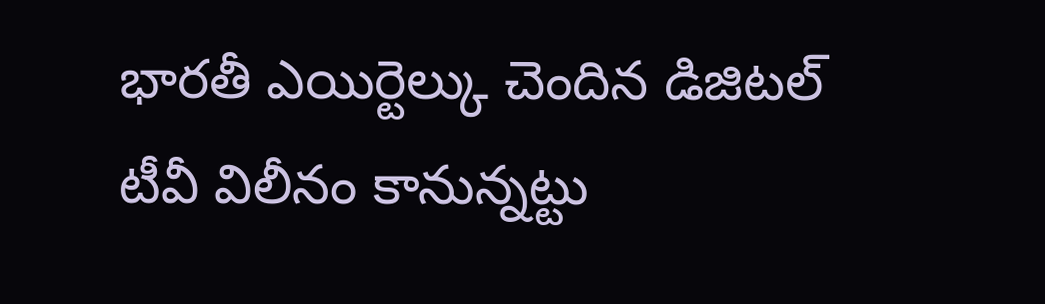భారతీ ఎయిర్టెల్కు చెందిన డిజిటల్ టీవీ విలీనం కానున్నట్టు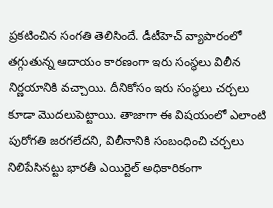ప్రకటించిన సంగతి తెలిసిందే. డీటీహెచ్ వ్యాపారంలో తగ్గుతున్న ఆదాయం కారణంగా ఇరు సంస్థలు విలీన నిర్ణయానికి వచ్చాయి. దీనికోసం ఇరు సంస్థలు చర్చలు కూడా మొదలుపెట్టాయి. తాజాగా ఈ విషయంలో ఎలాంటి పురోగతి జరగలేదని, విలీనానికి సంబంధించి చర్చలు నిలిపేసినట్టు భారతీ ఎయిర్టెల్ అధికారికంగా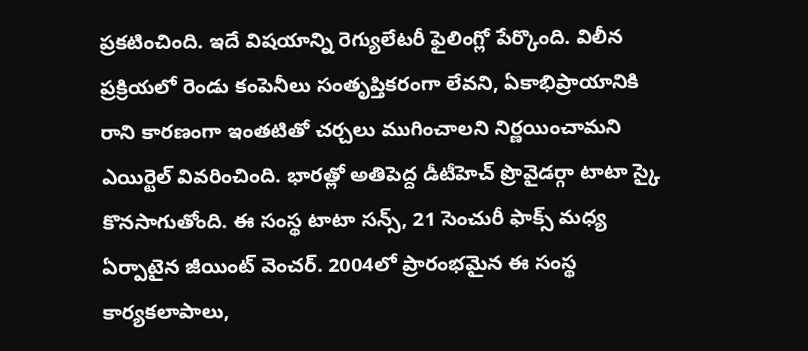ప్రకటించింది. ఇదే విషయాన్ని రెగ్యులేటరీ ఫైలింగ్లో పేర్కొంది. విలీన ప్రక్రియలో రెండు కంపెనీలు సంతృప్తికరంగా లేవని, ఏకాభిప్రాయానికి రాని కారణంగా ఇంతటితో చర్చలు ముగించాలని నిర్ణయించామని ఎయిర్టెల్ వివరించింది. భారత్లో అతిపెద్ద డీటీహెచ్ ప్రొవైడర్గా టాటా స్కై కొనసాగుతోంది. ఈ సంస్థ టాటా సన్స్, 21 సెంచురీ ఫాక్స్ మధ్య ఏర్పాటైన జీయింట్ వెంచర్. 2004లో ప్రారంభమైన ఈ సంస్థ కార్యకలాపాలు,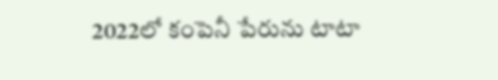2022లో కంపెనీ పేరును టాటా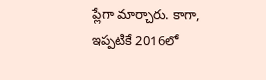ప్లేగా మార్చారు. కాగా, ఇప్పటికే 2016లో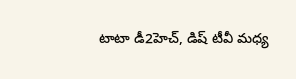టాటా డీ2హెచ్, డిష్ టీవీ మధ్య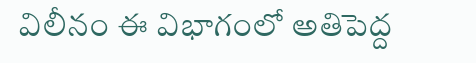విలీనం ఈ విభాగంలో అతిపెద్ద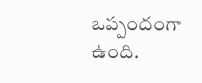ఒప్పందంగా ఉంది.